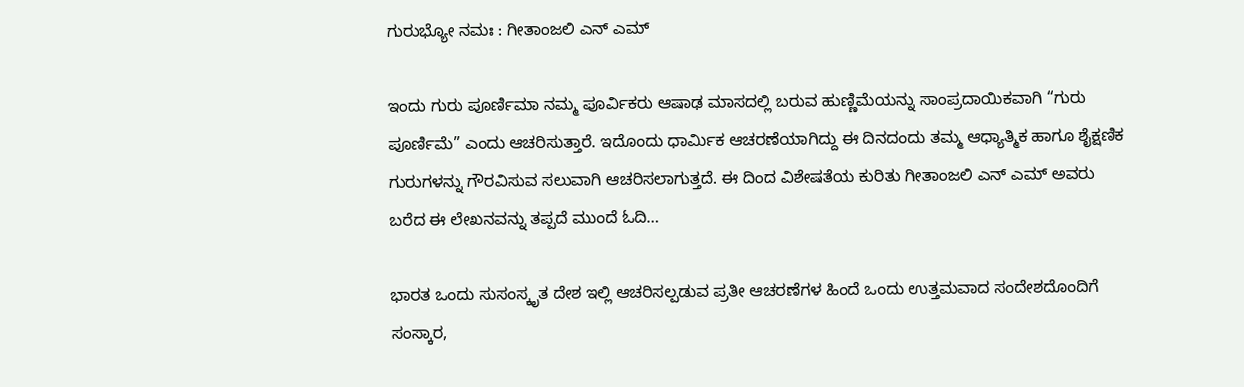ಗುರುಭ್ಯೋ ನಮಃ : ಗೀತಾಂಜಲಿ ಎನ್ ಎಮ್

ಇಂದು ಗುರು ಪೂರ್ಣಿಮಾ ನಮ್ಮ ಪೂರ್ವಿಕರು ಆಷಾಢ ಮಾಸದಲ್ಲಿ ಬರುವ ಹುಣ್ಣಿಮೆಯನ್ನು ಸಾಂಪ್ರದಾಯಿಕವಾಗಿ “ಗುರು ಪೂರ್ಣಿಮೆ” ಎಂದು ಆಚರಿಸುತ್ತಾರೆ. ಇದೊಂದು ಧಾರ್ಮಿಕ ಆಚರಣೆಯಾಗಿದ್ದು ಈ ದಿನದಂದು ತಮ್ಮ ಆಧ್ಯಾತ್ಮಿಕ ಹಾಗೂ ಶೈಕ್ಷಣಿಕ ಗುರುಗಳನ್ನು ಗೌರವಿಸುವ ಸಲುವಾಗಿ ಆಚರಿಸಲಾಗುತ್ತದೆ. ಈ ದಿಂದ ವಿಶೇಷತೆಯ ಕುರಿತು ಗೀತಾಂಜಲಿ ಎನ್ ಎಮ್ ಅವರು ಬರೆದ ಈ ಲೇಖನವನ್ನು ತಪ್ಪದೆ ಮುಂದೆ ಓದಿ…

ಭಾರತ ಒಂದು ಸುಸಂಸ್ಕೃತ ದೇಶ ಇಲ್ಲಿ ಆಚರಿಸಲ್ಪಡುವ ಪ್ರತೀ ಆಚರಣೆಗಳ ಹಿಂದೆ ಒಂದು ಉತ್ತಮವಾದ ಸಂದೇಶದೊಂದಿಗೆ ಸಂಸ್ಕಾರ,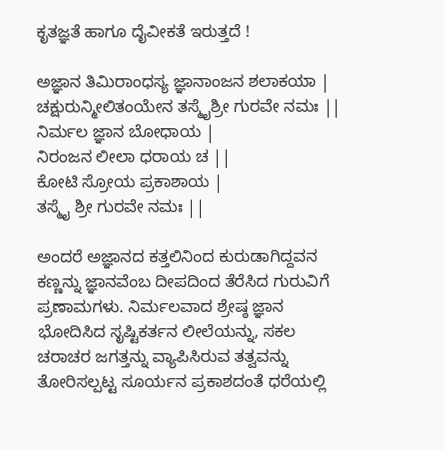ಕೃತಜ್ಞತೆ ಹಾಗೂ ದೈವೀಕತೆ ಇರುತ್ತದೆ !

ಅಜ್ಞಾನ ತಿಮಿರಾಂಧಸ್ಯ ಜ್ಞಾನಾಂಜನ ಶಲಾಕಯಾ |
ಚಕ್ಷುರುನ್ಮೀಲಿತಂಯೇನ ತಸ್ಮೈಶ್ರೀ ಗುರವೇ ನಮಃ ||
ನಿರ್ಮಲ ಜ್ಞಾನ ಬೋಧಾಯ |
ನಿರಂಜನ ಲೀಲಾ ಧರಾಯ ಚ ||
ಕೋಟಿ ಸ್ರೋಯ ಪ್ರಕಾಶಾಯ |
ತಸ್ಮೈ ಶ್ರೀ ಗುರವೇ ನಮಃ ||

ಅಂದರೆ ಅಜ್ಞಾನದ ಕತ್ತಲಿನಿಂದ ಕುರುಡಾಗಿದ್ದವನ ಕಣ್ಣನ್ನು ಜ್ಞಾನವೆಂಬ ದೀಪದಿಂದ ತೆರೆಸಿದ ಗುರುವಿಗೆ ಪ್ರಣಾಮಗಳು. ನಿರ್ಮಲವಾದ ಶ್ರೇಷ್ಠ ಜ್ಞಾನ ಭೋದಿಸಿದ ಸೃಷ್ಟಿಕರ್ತನ ಲೀಲೆಯನ್ನು, ಸಕಲ ಚರಾಚರ ಜಗತ್ತನ್ನು ವ್ಯಾಪಿಸಿರುವ ತತ್ವವನ್ನು ತೋರಿಸಲ್ಪಟ್ಟ ಸೂರ್ಯನ ಪ್ರಕಾಶದಂತೆ ಧರೆಯಲ್ಲಿ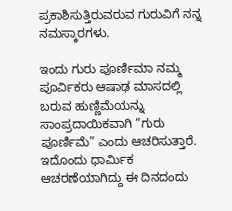ಪ್ರಕಾಶಿಸುತ್ತಿರುವರುವ ಗುರುವಿಗೆ ನನ್ನ ನಮಸ್ಕಾರಗಳು.

ಇಂದು ಗುರು ಪೂರ್ಣಿಮಾ ನಮ್ಮ ಪೂರ್ವಿಕರು ಆಷಾಢ ಮಾಸದಲ್ಲಿ ಬರುವ ಹುಣ್ಣಿಮೆಯನ್ನು ಸಾಂಪ್ರದಾಯಿಕವಾಗಿ “ಗುರು ಪೂರ್ಣಿಮೆ” ಎಂದು ಆಚರಿಸುತ್ತಾರೆ. ಇದೊಂದು ಧಾರ್ಮಿಕ ಆಚರಣೆಯಾಗಿದ್ದು ಈ ದಿನದಂದು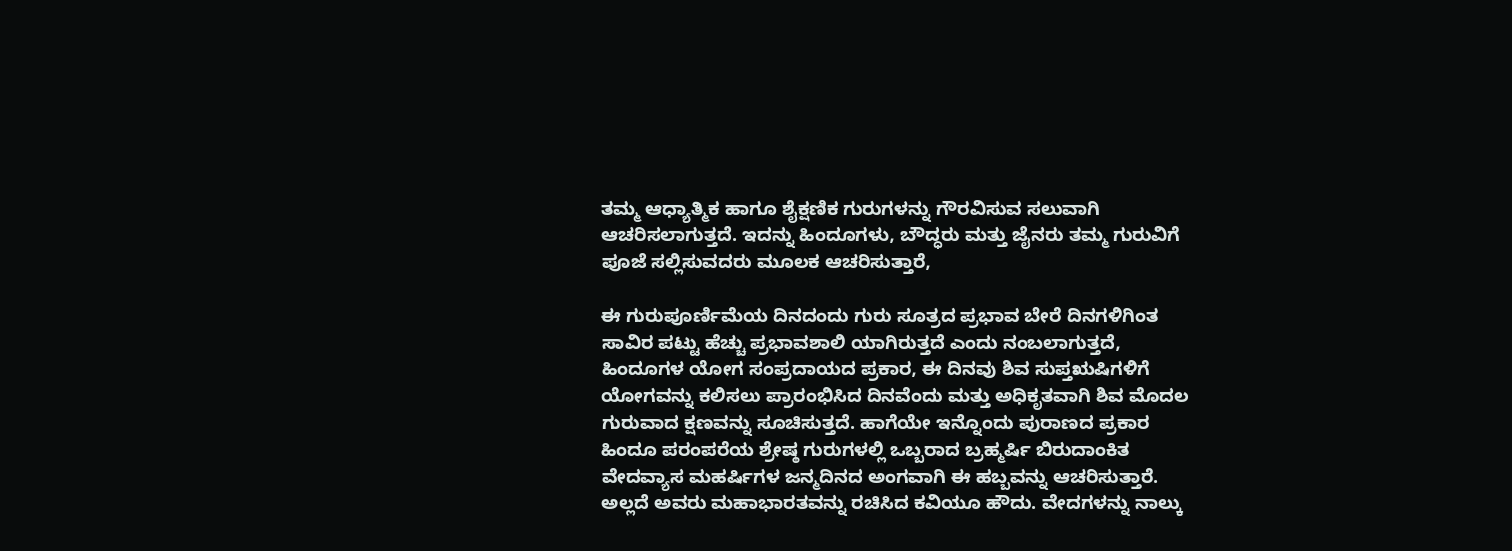ತಮ್ಮ ಆಧ್ಯಾತ್ಮಿಕ ಹಾಗೂ ಶೈಕ್ಷಣಿಕ ಗುರುಗಳನ್ನು ಗೌರವಿಸುವ ಸಲುವಾಗಿ ಆಚರಿಸಲಾಗುತ್ತದೆ. ಇದನ್ನು ಹಿಂದೂಗಳು, ಬೌದ್ಧರು ಮತ್ತು ಜೈನರು ತಮ್ಮ ಗುರುವಿಗೆ ಪೂಜೆ ಸಲ್ಲಿಸುವದರು ಮೂಲಕ ಆಚರಿಸುತ್ತಾರೆ,

ಈ ಗುರುಪೂರ್ಣಿಮೆಯ ದಿನದಂದು ಗುರು ಸೂತ್ರದ ಪ್ರಭಾವ ಬೇರೆ ದಿನಗಳಿಗಿಂತ ಸಾವಿರ ಪಟ್ಟು ಹೆಚ್ಚು ಪ್ರಭಾವಶಾಲಿ ಯಾಗಿರುತ್ತದೆ ಎಂದು ನಂಬಲಾಗುತ್ತದೆ, ಹಿಂದೂಗಳ ಯೋಗ ಸಂಪ್ರದಾಯದ ಪ್ರಕಾರ, ಈ ದಿನವು ಶಿವ ಸುಪ್ತಋಷಿಗಳಿಗೆ ಯೋಗವನ್ನು ಕಲಿಸಲು ಪ್ರಾರಂಭಿಸಿದ ದಿನವೆಂದು ಮತ್ತು ಅಧಿಕೃತವಾಗಿ ಶಿವ ಮೊದಲ ಗುರುವಾದ ಕ್ಷಣವನ್ನು ಸೂಚಿಸುತ್ತದೆ. ಹಾಗೆಯೇ ಇನ್ನೊಂದು ಪುರಾಣದ ಪ್ರಕಾರ ಹಿಂದೂ ಪರಂಪರೆಯ ಶ್ರೇಷ್ಠ ಗುರುಗಳಲ್ಲಿ ಒಬ್ಬರಾದ ಬ್ರಹ್ಮರ್ಷಿ ಬಿರುದಾಂಕಿತ ವೇದವ್ಯಾಸ ಮಹರ್ಷಿಗಳ ಜನ್ಮದಿನದ ಅಂಗವಾಗಿ ಈ ಹಬ್ಬವನ್ನು ಆಚರಿಸುತ್ತಾರೆ. ಅಲ್ಲದೆ ಅವರು ಮಹಾಭಾರತವನ್ನು ರಚಿಸಿದ ಕವಿಯೂ ಹೌದು. ವೇದಗಳನ್ನು ನಾಲ್ಕು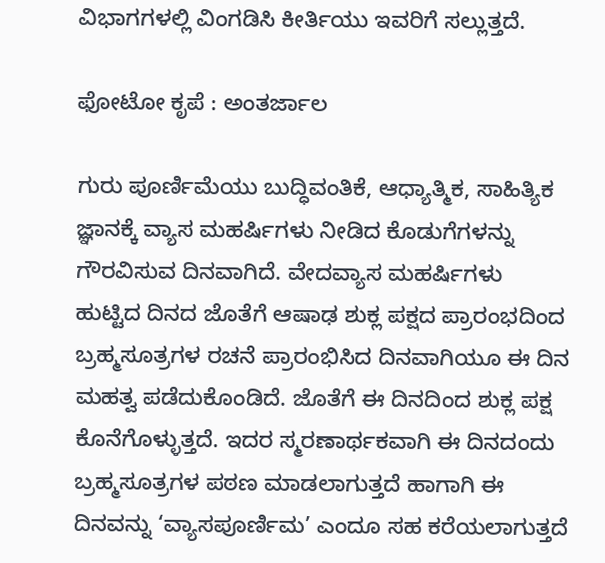ವಿಭಾಗಗಳಲ್ಲಿ ವಿಂಗಡಿಸಿ ಕೀರ್ತಿಯು ಇವರಿಗೆ ಸಲ್ಲುತ್ತದೆ.

ಫೋಟೋ ಕೃಪೆ : ಅಂತರ್ಜಾಲ

ಗುರು ಪೂರ್ಣಿಮೆಯು ಬುದ್ಧಿವಂತಿಕೆ, ಆಧ್ಯಾತ್ಮಿಕ, ಸಾಹಿತ್ಯಿಕ ಜ್ಞಾನಕ್ಕೆ ವ್ಯಾಸ ಮಹರ್ಷಿಗಳು ನೀಡಿದ ಕೊಡುಗೆಗಳನ್ನು ಗೌರವಿಸುವ ದಿನವಾಗಿದೆ. ವೇದವ್ಯಾಸ ಮಹರ್ಷಿಗಳು ಹುಟ್ಟಿದ ದಿನದ ಜೊತೆಗೆ ಆಷಾಢ ಶುಕ್ಲ ಪಕ್ಷದ ಪ್ರಾರಂಭದಿಂದ ಬ್ರಹ್ಮಸೂತ್ರಗಳ ರಚನೆ ಪ್ರಾರಂಭಿಸಿದ ದಿನವಾಗಿಯೂ ಈ ದಿನ ಮಹತ್ವ ಪಡೆದುಕೊಂಡಿದೆ. ಜೊತೆಗೆ ಈ ದಿನದಿಂದ ಶುಕ್ಲ ಪಕ್ಷ ಕೊನೆಗೊಳ್ಳುತ್ತದೆ. ಇದರ ಸ್ಮರಣಾರ್ಥಕವಾಗಿ ಈ ದಿನದಂದು ಬ್ರಹ್ಮಸೂತ್ರಗಳ ಪಠಣ ಮಾಡಲಾಗುತ್ತದೆ ಹಾಗಾಗಿ ಈ ದಿನವನ್ನು ‘ವ್ಯಾಸಪೂರ್ಣಿಮ’ ಎಂದೂ ಸಹ ಕರೆಯಲಾಗುತ್ತದೆ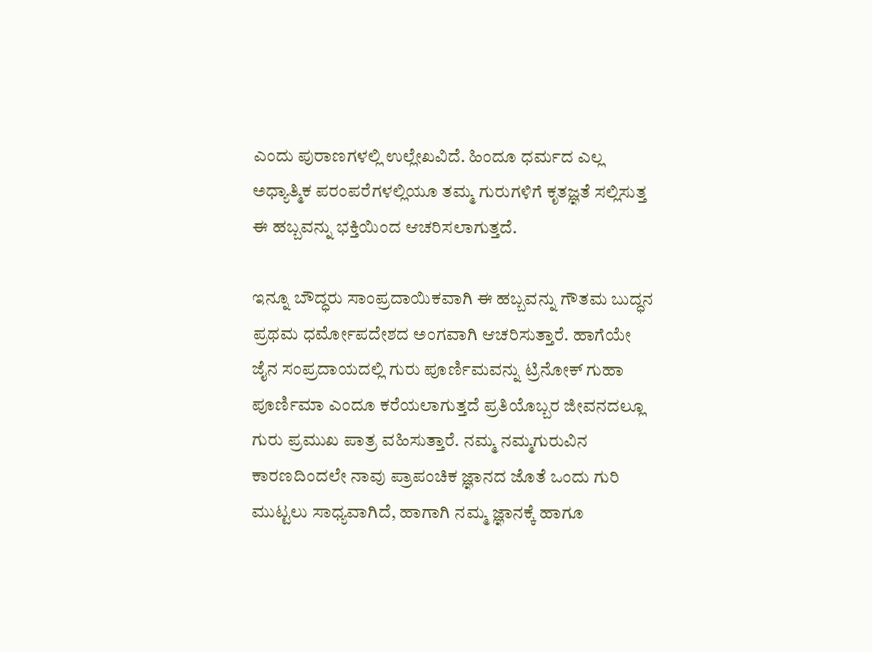ಎಂದು ಪುರಾಣಗಳಲ್ಲಿ ಉಲ್ಲೇಖವಿದೆ. ಹಿಂದೂ ಧರ್ಮದ ಎಲ್ಲ ಅಧ್ಯಾತ್ಮಿಕ ಪರಂಪರೆಗಳಲ್ಲಿಯೂ ತಮ್ಮ ಗುರುಗಳಿಗೆ ಕೃತಜ್ಞತೆ ಸಲ್ಲಿಸುತ್ತ ಈ ಹಬ್ಬವನ್ನು ಭಕ್ತಿಯಿಂದ ಆಚರಿಸಲಾಗುತ್ತದೆ.

ಇನ್ನೂ ಬೌದ್ಧರು ಸಾಂಪ್ರದಾಯಿಕವಾಗಿ ಈ ಹಬ್ಬವನ್ನು ಗೌತಮ ಬುದ್ಧನ ಪ್ರಥಮ ಧರ್ಮೋಪದೇಶದ ಅಂಗವಾಗಿ ಆಚರಿಸುತ್ತಾರೆ. ಹಾಗೆಯೇ ಜೈನ ಸಂಪ್ರದಾಯದಲ್ಲಿ ಗುರು ಪೂರ್ಣಿಮವನ್ನು ಟ್ರಿನೋಕ್‌ ಗುಹಾ ಪೂರ್ಣಿಮಾ ಎಂದೂ ಕರೆಯಲಾಗುತ್ತದೆ ಪ್ರತಿಯೊಬ್ಬರ ಜೀವನದಲ್ಲೂ ಗುರು ಪ್ರಮುಖ ಪಾತ್ರ ವಹಿಸುತ್ತಾರೆ. ನಮ್ಮ ನಮ್ಮಗುರುವಿನ ಕಾರಣದಿಂದಲೇ ನಾವು ಪ್ರಾಪಂಚಿಕ ಜ್ಞಾನದ ಜೊತೆ ಒಂದು ಗುರಿ ಮುಟ್ಟಲು ಸಾಧ್ಯವಾಗಿದೆ, ಹಾಗಾಗಿ ನಮ್ಮ ಜ್ಞಾನಕ್ಕೆ ಹಾಗೂ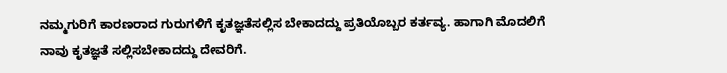ನಮ್ಮಗುರಿಗೆ ಕಾರಣರಾದ ಗುರುಗಳಿಗೆ ಕೃತಜ್ಞತೆಸಲ್ಲಿಸ ಬೇಕಾದದ್ದು ಪ್ರತಿಯೊಬ್ಬರ ಕರ್ತವ್ಯ. ಹಾಗಾಗಿ ಮೊದಲಿಗೆ ನಾವು ಕೃತಜ್ಞತೆ ಸಲ್ಲಿಸಬೇಕಾದದ್ದು ದೇವರಿಗೆ.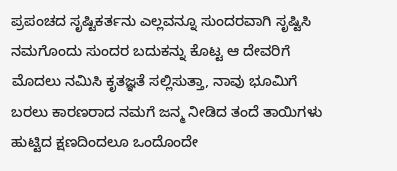ಪ್ರಪಂಚದ ಸೃಷ್ಟಿಕರ್ತನು ಎಲ್ಲವನ್ನೂ ಸುಂದರವಾಗಿ ಸೃಷ್ಟಿಸಿ ನಮಗೊಂದು ಸುಂದರ ಬದುಕನ್ನು ಕೊಟ್ಟ ಆ ದೇವರಿಗೆ ಮೊದಲು ನಮಿಸಿ ಕೃತಜ್ಞತೆ ಸಲ್ಲಿಸುತ್ತಾ, ನಾವು ಭೂಮಿಗೆ ಬರಲು ಕಾರಣರಾದ ನಮಗೆ ಜನ್ಮ ನೀಡಿದ ತಂದೆ ತಾಯಿಗಳು ಹುಟ್ಟಿದ ಕ್ಷಣದಿಂದಲೂ ಒಂದೊಂದೇ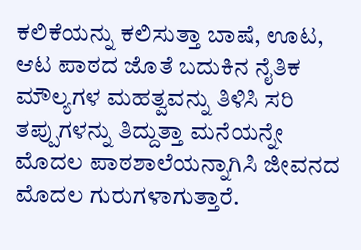ಕಲಿಕೆಯನ್ನು ಕಲಿಸುತ್ತಾ ಬಾಷೆ, ಊಟ, ಆಟ ಪಾಠದ ಜೊತೆ ಬದುಕಿನ ನೈತಿಕ ಮೌಲ್ಯಗಳ ಮಹತ್ವವನ್ನು ತಿಳಿಸಿ ಸರಿ ತಪ್ಪುಗಳನ್ನು ತಿದ್ದುತ್ತಾ ಮನೆಯನ್ನೇ ಮೊದಲ ಪಾಠಶಾಲೆಯನ್ನಾಗಿಸಿ ಜೀವನದ ಮೊದಲ ಗುರುಗಳಾಗುತ್ತಾರೆ.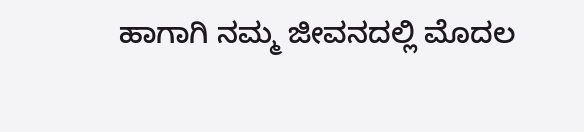ಹಾಗಾಗಿ ನಮ್ಮ ಜೀವನದಲ್ಲಿ ಮೊದಲ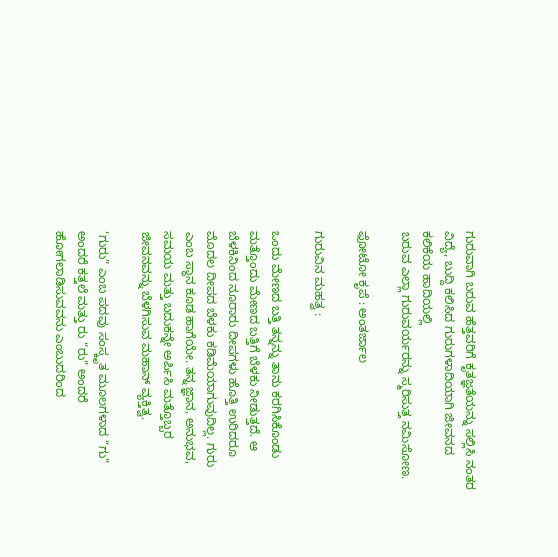ಗುರುವಾಗಿ ಬರುವ ಹೆತ್ತವರಿಗೆ ಕೃತಜ್ಞತೆಯನ್ನು ಸಲ್ಲಿಸಿ ನಂತರ ವಿದ್ಯೆ, ಬುದ್ದಿ ಕಲಿಸಿದ ಗುರುಗಳಾದಿಯಾಗಿ ಜೀವನದ ಕಲಿಕೆಯ ಹಾದಿಯಲ್ಲಿ
ಬರುವ ಎಲ್ಲಾ ಗುರುವರ್ಯರನ್ನು ಸ್ಮರಿಸುತ್ತ ನಮಿಸೋಣ.

ಫೋಟೋ ಕೃಪೆ : ಅಂತರ್ಜಾಲ

ಗುರುವಿನ ಮಹತ್ವ :

ಒಂದು ಮೇಣದ ಬತ್ತಿ ತನ್ನನ್ನು ತಾನು ಕರಗಿಸಿಕೊಂಡು ಮತ್ತೊಂದು ಮೇಣದ ಬತ್ತಿಗೆ ಬೆಳಕು ನೀಡುತ್ತದೆ. ಆ ಬೆಳಕಿನಿಂದ ನೂರಾರು ದೀಪಗಳು ಹೊತ್ತಿ ಉರಿದರೂ ಮೊದಲ ದೀಪದ ಬೆಳಕು ಕಡಿಮೆಯಾಗುವುದಿಲ್ಲ. ಗುರು ಎಂಬ ಸ್ಥಾನ ಕೂಡ ಹಾಗೆಯೇ. ತನ್ನ ಜ್ಞಾನ, ಅನುಭವ, ಸಮಯ ಮತ್ತು ಬದುಕನ್ನೇ ಅರ್ಪಿಸಿ ಮತ್ತೊಬ್ಬರ ಜೀವನವನ್ನು ಬೆಳಗಿಸುವ ಮಹಾನ್ ವ್ಯಕ್ತಿತ್ವ.

‘ಗುರು” ಎಂಬ ಪದವು ಸಂಸ್ಕೃತ ಮೂಲಗಳಾದ “ಗು” ಅಂದರೆ ಕತ್ತಲೆ ಮತ್ತು ರು “ರು” ಅಂದರೆ ಹೋಗಲಾಡಿಸುವವನು ಎಂಬುದರಿಂದ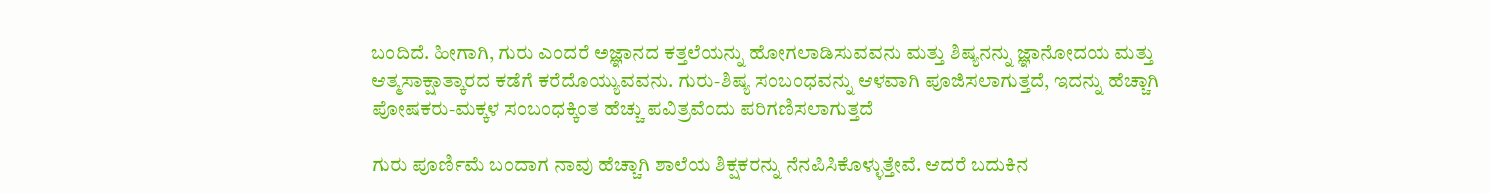ಬಂದಿದೆ. ಹೀಗಾಗಿ, ಗುರು ಎಂದರೆ ಅಜ್ಞಾನದ ಕತ್ತಲೆಯನ್ನು ಹೋಗಲಾಡಿಸುವವನು ಮತ್ತು ಶಿಷ್ಯನನ್ನು ಜ್ಞಾನೋದಯ ಮತ್ತು ಆತ್ಮಸಾಕ್ಷಾತ್ಕಾರದ ಕಡೆಗೆ ಕರೆದೊಯ್ಯುವವನು. ಗುರು-ಶಿಷ್ಯ ಸಂಬಂಧವನ್ನು ಆಳವಾಗಿ ಪೂಜಿಸಲಾಗುತ್ತದೆ, ಇದನ್ನು ಹೆಚ್ಚಾಗಿ ಪೋಷಕರು-ಮಕ್ಕಳ ಸಂಬಂಧಕ್ಕಿಂತ ಹೆಚ್ಚು ಪವಿತ್ರವೆಂದು ಪರಿಗಣಿಸಲಾಗುತ್ತದೆ

ಗುರು ಪೂರ್ಣಿಮೆ ಬಂದಾಗ ನಾವು ಹೆಚ್ಚಾಗಿ ಶಾಲೆಯ ಶಿಕ್ಷಕರನ್ನು ನೆನಪಿಸಿಕೊಳ್ಳುತ್ತೇವೆ. ಆದರೆ ಬದುಕಿನ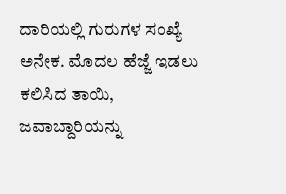ದಾರಿಯಲ್ಲಿ ಗುರುಗಳ ಸಂಖ್ಯೆ ಅನೇಕ. ಮೊದಲ ಹೆಜ್ಜೆ ಇಡಲು ಕಲಿಸಿದ ತಾಯಿ, ಜವಾಬ್ದಾರಿಯನ್ನು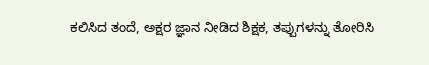ಕಲಿಸಿದ ತಂದೆ, ಅಕ್ಷರ ಜ್ಞಾನ ನೀಡಿದ ಶಿಕ್ಷಕ, ತಪ್ಪುಗಳನ್ನು ತೋರಿಸಿ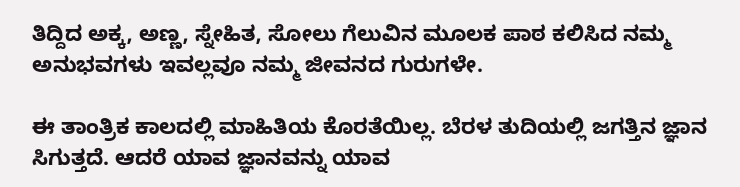ತಿದ್ದಿದ ಅಕ್ಕ, ಅಣ್ಣ, ಸ್ನೇಹಿತ, ಸೋಲು ಗೆಲುವಿನ ಮೂಲಕ ಪಾಠ ಕಲಿಸಿದ ನಮ್ಮ ಅನುಭವಗಳು ಇವಲ್ಲವೂ ನಮ್ಮ ಜೀವನದ ಗುರುಗಳೇ.

ಈ ತಾಂತ್ರಿಕ ಕಾಲದಲ್ಲಿ ಮಾಹಿತಿಯ ಕೊರತೆಯಿಲ್ಲ. ಬೆರಳ ತುದಿಯಲ್ಲಿ ಜಗತ್ತಿನ ಜ್ಞಾನ ಸಿಗುತ್ತದೆ. ಆದರೆ ಯಾವ ಜ್ಞಾನವನ್ನು ಯಾವ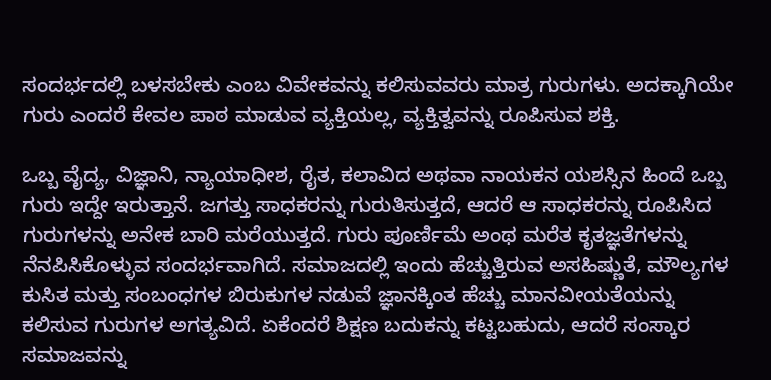ಸಂದರ್ಭದಲ್ಲಿ ಬಳಸಬೇಕು ಎಂಬ ವಿವೇಕವನ್ನು ಕಲಿಸುವವರು ಮಾತ್ರ ಗುರುಗಳು. ಅದಕ್ಕಾಗಿಯೇ ಗುರು ಎಂದರೆ ಕೇವಲ ಪಾಠ ಮಾಡುವ ವ್ಯಕ್ತಿಯಲ್ಲ, ವ್ಯಕ್ತಿತ್ವವನ್ನು ರೂಪಿಸುವ ಶಕ್ತಿ.

ಒಬ್ಬ ವೈದ್ಯ, ವಿಜ್ಞಾನಿ, ನ್ಯಾಯಾಧೀಶ, ರೈತ, ಕಲಾವಿದ ಅಥವಾ ನಾಯಕನ ಯಶಸ್ಸಿನ ಹಿಂದೆ ಒಬ್ಬ ಗುರು ಇದ್ದೇ ಇರುತ್ತಾನೆ. ಜಗತ್ತು ಸಾಧಕರನ್ನು ಗುರುತಿಸುತ್ತದೆ, ಆದರೆ ಆ ಸಾಧಕರನ್ನು ರೂಪಿಸಿದ ಗುರುಗಳನ್ನು ಅನೇಕ ಬಾರಿ ಮರೆಯುತ್ತದೆ. ಗುರು ಪೂರ್ಣಿಮೆ ಅಂಥ ಮರೆತ ಕೃತಜ್ಞತೆಗಳನ್ನು ನೆನಪಿಸಿಕೊಳ್ಳುವ ಸಂದರ್ಭವಾಗಿದೆ. ಸಮಾಜದಲ್ಲಿ ಇಂದು ಹೆಚ್ಚುತ್ತಿರುವ ಅಸಹಿಷ್ಣುತೆ, ಮೌಲ್ಯಗಳ ಕುಸಿತ ಮತ್ತು ಸಂಬಂಧಗಳ ಬಿರುಕುಗಳ ನಡುವೆ ಜ್ಞಾನಕ್ಕಿಂತ ಹೆಚ್ಚು ಮಾನವೀಯತೆಯನ್ನು ಕಲಿಸುವ ಗುರುಗಳ ಅಗತ್ಯವಿದೆ. ಏಕೆಂದರೆ ಶಿಕ್ಷಣ ಬದುಕನ್ನು ಕಟ್ಟಬಹುದು, ಆದರೆ ಸಂಸ್ಕಾರ ಸಮಾಜವನ್ನು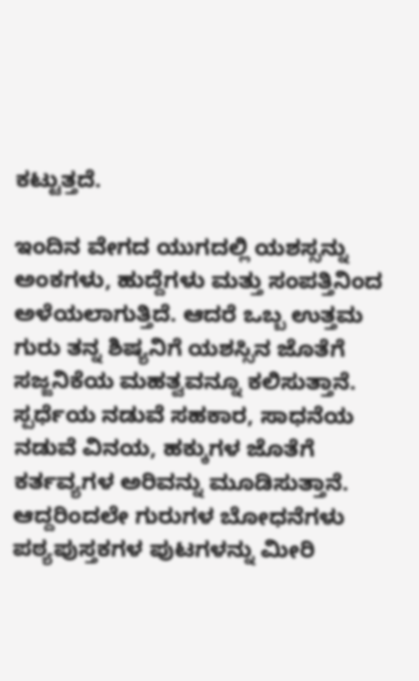ಕಟ್ಟುತ್ತದೆ.

ಇಂದಿನ ವೇಗದ ಯುಗದಲ್ಲಿ ಯಶಸ್ಸನ್ನು ಅಂಕಗಳು, ಹುದ್ದೆಗಳು ಮತ್ತು ಸಂಪತ್ತಿನಿಂದ ಅಳೆಯಲಾಗುತ್ತಿದೆ. ಆದರೆ ಒಬ್ಬ ಉತ್ತಮ ಗುರು ತನ್ನ ಶಿಷ್ಯನಿಗೆ ಯಶಸ್ಸಿನ ಜೊತೆಗೆ ಸಜ್ಜನಿಕೆಯ ಮಹತ್ವವನ್ನೂ ಕಲಿಸುತ್ತಾನೆ. ಸ್ಪರ್ಧೆಯ ನಡುವೆ ಸಹಕಾರ, ಸಾಧನೆಯ ನಡುವೆ ವಿನಯ, ಹಕ್ಕುಗಳ ಜೊತೆಗೆ ಕರ್ತವ್ಯಗಳ ಅರಿವನ್ನು ಮೂಡಿಸುತ್ತಾನೆ. ಆದ್ದರಿಂದಲೇ ಗುರುಗಳ ಬೋಧನೆಗಳು ಪಠ್ಯಪುಸ್ತಕಗಳ ಪುಟಗಳನ್ನು ಮೀರಿ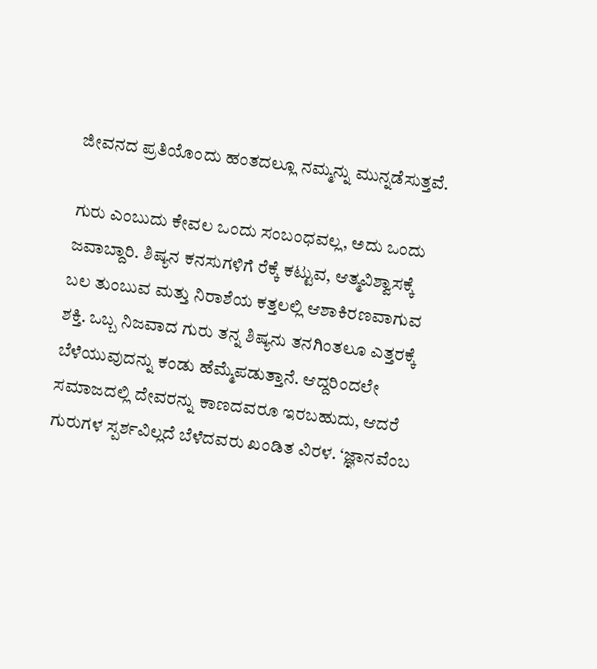ಜೀವನದ ಪ್ರತಿಯೊಂದು ಹಂತದಲ್ಲೂ ನಮ್ಮನ್ನು ಮುನ್ನಡೆಸುತ್ತವೆ.

ಗುರು ಎಂಬುದು ಕೇವಲ ಒಂದು ಸಂಬಂಧವಲ್ಲ, ಅದು ಒಂದು ಜವಾಬ್ದಾರಿ. ಶಿಷ್ಯನ ಕನಸುಗಳಿಗೆ ರೆಕ್ಕೆ ಕಟ್ಟುವ, ಆತ್ಮವಿಶ್ವಾಸಕ್ಕೆ ಬಲ ತುಂಬುವ ಮತ್ತು ನಿರಾಶೆಯ ಕತ್ತಲಲ್ಲಿ ಆಶಾಕಿರಣವಾಗುವ ಶಕ್ತಿ. ಒಬ್ಬ ನಿಜವಾದ ಗುರು ತನ್ನ ಶಿಷ್ಯನು ತನಗಿಂತಲೂ ಎತ್ತರಕ್ಕೆ ಬೆಳೆಯುವುದನ್ನು ಕಂಡು ಹೆಮ್ಮೆಪಡುತ್ತಾನೆ. ಆದ್ದರಿಂದಲೇ ಸಮಾಜದಲ್ಲಿ ದೇವರನ್ನು ಕಾಣದವರೂ ಇರಬಹುದು, ಆದರೆ ಗುರುಗಳ ಸ್ಪರ್ಶವಿಲ್ಲದೆ ಬೆಳೆದವರು ಖಂಡಿತ ವಿರಳ. ‘ಜ್ಞಾನವೆಂಬ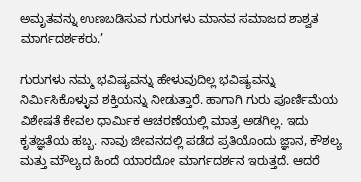ಅಮೃತವನ್ನು ಉಣಬಡಿಸುವ ಗುರುಗಳು ಮಾನವ ಸಮಾಜದ ಶಾಶ್ವತ ಮಾರ್ಗದರ್ಶಕರು.’

ಗುರುಗಳು ನಮ್ಮ ಭವಿಷ್ಯವನ್ನು ಹೇಳುವುದಿಲ್ಲ ಭವಿಷ್ಯವನ್ನು ನಿರ್ಮಿಸಿಕೊಳ್ಳುವ ಶಕ್ತಿಯನ್ನು ನೀಡುತ್ತಾರೆ. ಹಾಗಾಗಿ ಗುರು ಪೂರ್ಣಿಮೆಯ ವಿಶೇಷತೆ ಕೇವಲ ಧಾರ್ಮಿಕ ಆಚರಣೆಯಲ್ಲಿ ಮಾತ್ರ ಅಡಗಿಲ್ಲ. ಇದು ಕೃತಜ್ಞತೆಯ ಹಬ್ಬ. ನಾವು ಜೀವನದಲ್ಲಿ ಪಡೆದ ಪ್ರತಿಯೊಂದು ಜ್ಞಾನ, ಕೌಶಲ್ಯ ಮತ್ತು ಮೌಲ್ಯದ ಹಿಂದೆ ಯಾರದೋ ಮಾರ್ಗದರ್ಶನ ಇರುತ್ತದೆ. ಆದರೆ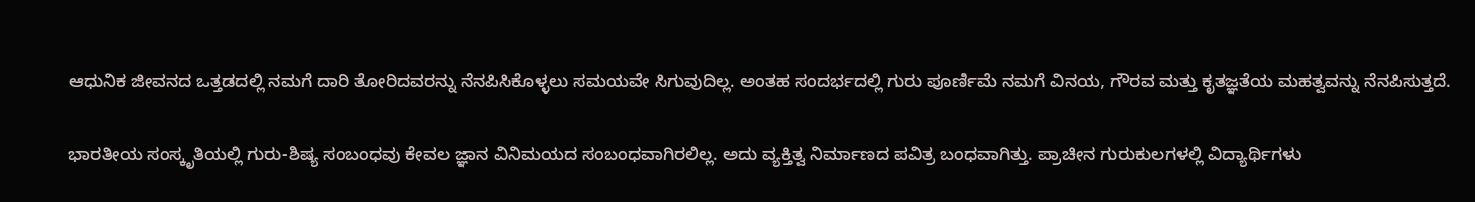ಆಧುನಿಕ ಜೀವನದ ಒತ್ತಡದಲ್ಲಿ ನಮಗೆ ದಾರಿ ತೋರಿದವರನ್ನು ನೆನಪಿಸಿಕೊಳ್ಳಲು ಸಮಯವೇ ಸಿಗುವುದಿಲ್ಲ. ಅಂತಹ ಸಂದರ್ಭದಲ್ಲಿ ಗುರು ಪೂರ್ಣಿಮೆ ನಮಗೆ ವಿನಯ, ಗೌರವ ಮತ್ತು ಕೃತಜ್ಞತೆಯ ಮಹತ್ವವನ್ನು ನೆನಪಿಸುತ್ತದೆ.

ಭಾರತೀಯ ಸಂಸ್ಕೃತಿಯಲ್ಲಿ ಗುರು-ಶಿಷ್ಯ ಸಂಬಂಧವು ಕೇವಲ ಜ್ಞಾನ ವಿನಿಮಯದ ಸಂಬಂಧವಾಗಿರಲಿಲ್ಲ. ಅದು ವ್ಯಕ್ತಿತ್ವ ನಿರ್ಮಾಣದ ಪವಿತ್ರ ಬಂಧವಾಗಿತ್ತು. ಪ್ರಾಚೀನ ಗುರುಕುಲಗಳಲ್ಲಿ ವಿದ್ಯಾರ್ಥಿಗಳು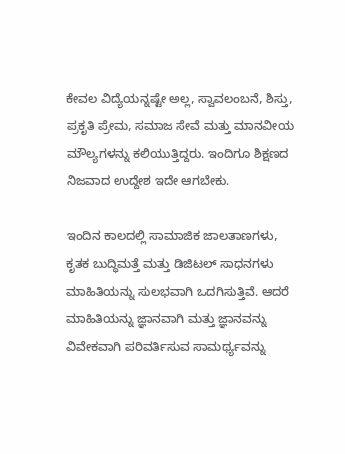ಕೇವಲ ವಿದ್ಯೆಯನ್ನಷ್ಟೇ ಅಲ್ಲ, ಸ್ವಾವಲಂಬನೆ, ಶಿಸ್ತು, ಪ್ರಕೃತಿ ಪ್ರೇಮ, ಸಮಾಜ ಸೇವೆ ಮತ್ತು ಮಾನವೀಯ ಮೌಲ್ಯಗಳನ್ನು ಕಲಿಯುತ್ತಿದ್ದರು. ಇಂದಿಗೂ ಶಿಕ್ಷಣದ ನಿಜವಾದ ಉದ್ದೇಶ ಇದೇ ಆಗಬೇಕು.

ಇಂದಿನ ಕಾಲದಲ್ಲಿ ಸಾಮಾಜಿಕ ಜಾಲತಾಣಗಳು, ಕೃತಕ ಬುದ್ಧಿಮತ್ತೆ ಮತ್ತು ಡಿಜಿಟಲ್ ಸಾಧನಗಳು ಮಾಹಿತಿಯನ್ನು ಸುಲಭವಾಗಿ ಒದಗಿಸುತ್ತಿವೆ. ಆದರೆ ಮಾಹಿತಿಯನ್ನು ಜ್ಞಾನವಾಗಿ ಮತ್ತು ಜ್ಞಾನವನ್ನು ವಿವೇಕವಾಗಿ ಪರಿವರ್ತಿಸುವ ಸಾಮರ್ಥ್ಯವನ್ನು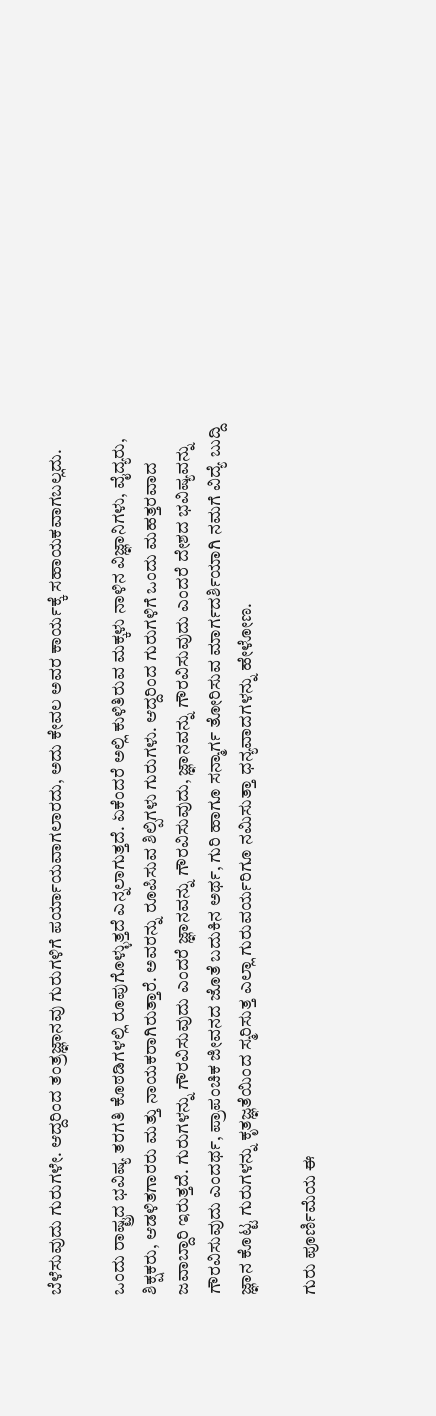ಬೆಳೆಸುವುದು ಗುರುಗಳೇ. ಆದ್ದರಿಂದ ತಂತ್ರಜ್ಞಾನವು ಗುರುಗಳಿಗೆ ಪರ್ಯಾಯವಾಗಲಾರದು, ಅದು ಕೇವಲ ಅವರ ಕಾರ್ಯಕ್ಕೆ ಸಹಾಯಕವಾಗಬಲ್ಲದು.

ಒಂದು ರಾಷ್ಟ್ರದ ಭವಿಷ್ಯ ತರಗತಿ ಕೊಠಡಿಗಳಲ್ಲಿ ರೂಪುಗೊಳ್ಳುತ್ತದೆ ಎನ್ನಲಾಗುತ್ತದೆ. ಏಕೆಂದರೆ ಅಲ್ಲಿ ಕುಳಿತಿರುವ ಮಕ್ಕಳು ನಾಳಿನ ವಿಜ್ಞಾನಿಗಳು, ವೈದ್ಯರು, ಶಿಕ್ಷಕರು, ಆಡಳಿತಗಾರರು ಮತ್ತು ನಾಯಕರಾಗಿರುತ್ತಾರೆ. ಅವರನ್ನು ರೂಪಿಸುವ ಶಿಲ್ಪಿಗಳು ಗುರುಗಳು. ಆದ್ದರಿಂದ ಗುರುಗಳಿಗೆ ಒಂದು ಮಹತ್ತರವಾದ ಜವಾಬ್ದಾರಿ ಇರುತ್ತದೆ. ಗುರುಗಳನ್ನು ಗೌರವಿಸುವುದು ಎಂದರೆ ಜ್ಞಾನವನ್ನು ಗೌರವಿಸುವುದು, ಜ್ಞಾನವನ್ನು ಗೌರವಿಸುವುದು ಎಂದರೆ ದೇಶದ ಭವಿಷ್ಯವನ್ನು ಗೌರವಿಸುವುದು ಎಂದರ್ಥ, ಪ್ರಾಪಂಚಿಕ ಜೀವನದ ಜೊತೆ ಬದುಕಿನ ಅರ್ಥ, ಗುರಿ ಹಾಗೂ ಸನ್ಮಾರ್ಗ ತೋರಿಸುವ ಮಾರ್ಗದರ್ಶಿಯಾಗಿ ನಮಗೆ ವಿದ್ಯೆ ಬುದ್ದಿ ಜ್ಞಾನ ಕೊಟ್ಟ ಗುರುಗಳನ್ನು ಕೃತಜ್ಞತೆಯಿಂದ ಸ್ಮರಿಸುತ್ತ ಎಲ್ಲಾ ಗುರುವರ್ಯರಿಗೂ ನಮಿಸುತ್ತಾ ಧನ್ಯವಾದಗಳನ್ನು ಹೇಳೋಣ.

ಗುರು ಪೂರ್ಣಿಮೆಯ ಈ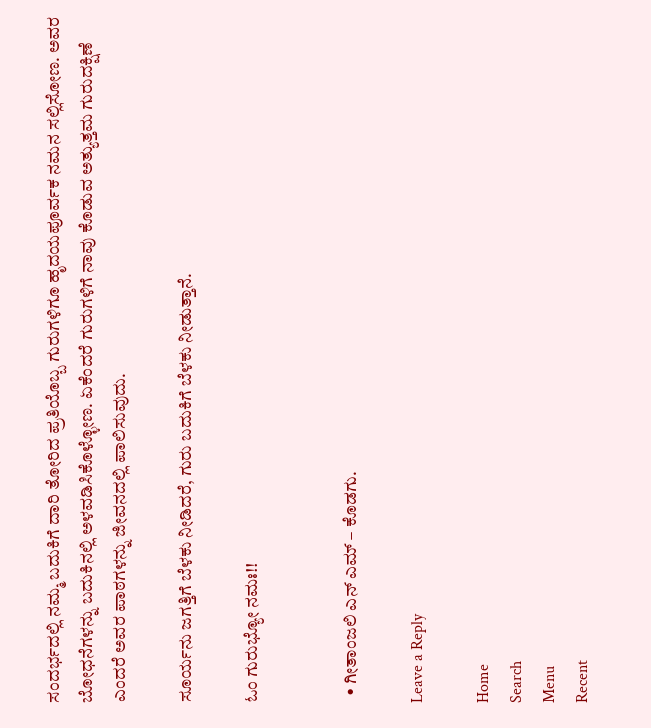ಸಂದರ್ಭದಲ್ಲಿ ನಮ್ಮ ಬದುಕಿಗೆ ದಾರಿ ತೋರಿದ ಪ್ರತಿಯೊಬ್ಬ ಗುರುಗಳಿಗೂ ಹೃದಯಪೂರ್ವಕ ನಮನ ಸಲ್ಲಿಸೋಣ. ಅವರ ಬೋಧನೆಗಳನ್ನು ಬದುಕಿನಲ್ಲಿ ಅಳವಡಿಸಿಕೊಳ್ಳೋಣ. ಏಕೆಂದರೆ ಗುರುಗಳಿಗೆ ನಾವು ಕೊಡುವ ಅತ್ಯುತ್ತಮ ಗುರುದಕ್ಷಿಣೆ ಎಂದರೆ ಅವರ ಪಾಠಗಳನ್ನು ಜೀವನದಲ್ಲಿ ಪಾಲಿಸುವುದು.

ಸೂರ್ಯನು ಜಗತ್ತಿಗೆ ಬೆಳಕು ನೀಡಿದರೆ, ಗುರು ಬದುಕಿಗೆ ಬೆಳಕು ನೀಡುತ್ತಾನೆ.

ಓಂ ಗುರುಭ್ಯೋ ನಮಃ!!


  • ಗೀತಾಂಜಲಿ ಎನ್ ಎಮ್ – ಕೊಡಗು.

Leave a Reply

Home
Search
Menu
Recent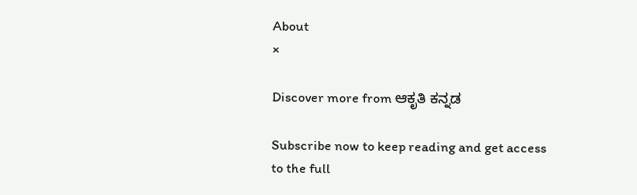About
×

Discover more from ಆಕೃತಿ ಕನ್ನಡ

Subscribe now to keep reading and get access to the full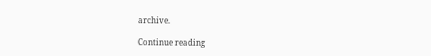archive.

Continue reading